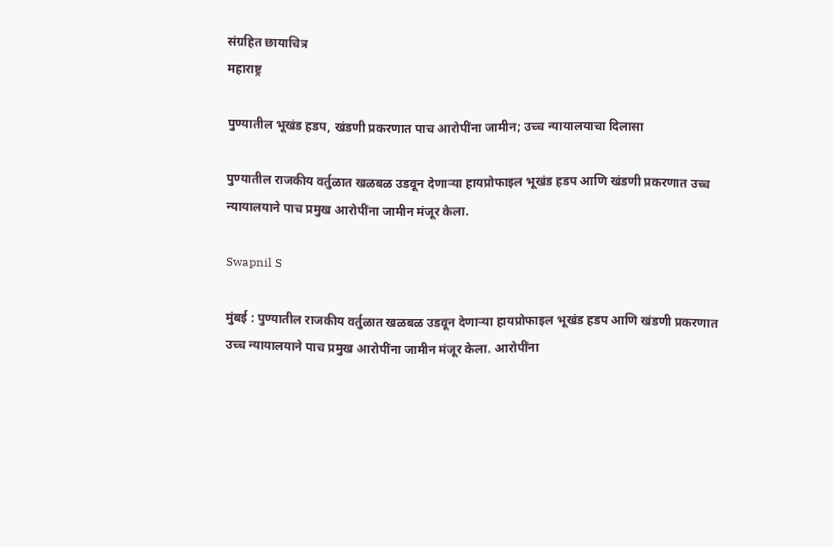संग्रहित छायाचित्र
महाराष्ट्र

पुण्यातील भूखंड हडप, खंडणी प्रकरणात पाच आरोपींना जामीन; उच्च न्यायालयाचा दिलासा

पुण्यातील राजकीय वर्तुळात खळबळ उडवून देणाऱ्या हायप्रोफाइल भूखंड हडप आणि खंडणी प्रकरणात उच्च न्यायालयाने पाच प्रमुख आरोपींना जामीन मंजूर केला.

Swapnil S

मुंबई : पुण्यातील राजकीय वर्तुळात खळबळ उडवून देणाऱ्या हायप्रोफाइल भूखंड हडप आणि खंडणी प्रकरणात उच्च न्यायालयाने पाच प्रमुख आरोपींना जामीन मंजूर केला. आरोपींना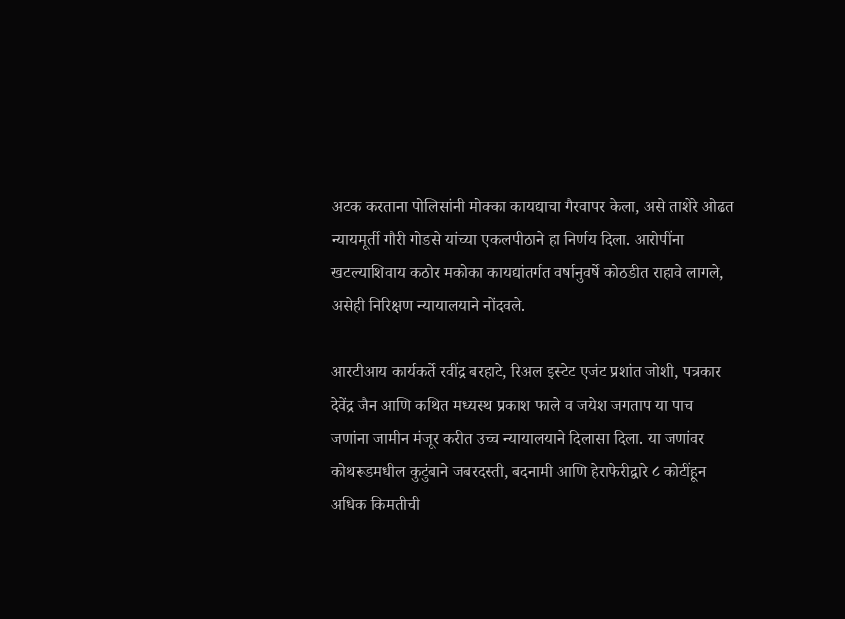अटक करताना पोलिसांनी मोक्का कायद्याचा गैरवापर केला, असे ताशेरे ओढत न्यायमूर्ती गौरी गोडसे यांच्या एकलपीठाने हा निर्णय दिला. आरोपींना खटल्याशिवाय कठोर मकोका कायद्यांतर्गत वर्षानुवर्षे कोठडीत राहावे लागले, असेही निरिक्षण न्यायालयाने नोंदवले.

आरटीआय कार्यकर्ते रवींद्र बरहाटे, रिअल इस्टेट एजंट प्रशांत जोशी, पत्रकार देवेंद्र जैन आणि कथित मध्यस्थ प्रकाश फाले व जयेश जगताप या पाच जणांना जामीन मंजूर करीत उच्च न्यायालयाने दिलासा दिला. या जणांवर कोथरूडमधील कुटुंबाने जबरदस्ती, बदनामी आणि हेराफेरीद्वारे ८ कोटींहून अधिक किमतीची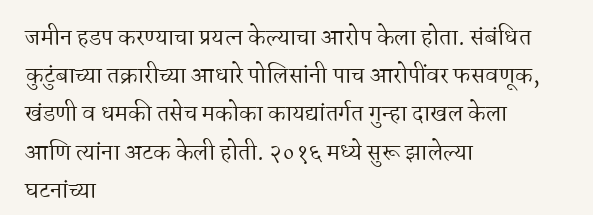जमीन हडप करण्याचा प्रयत्न केल्याचा आरोप केला होता. संबंधित कुटुंबाच्या तक्रारीच्या आधारे पोलिसांनी पाच आरोपींवर फसवणूक, खंडणी व धमकी तसेच मकोका कायद्यांतर्गत गुन्हा दाखल केला आणि त्यांना अटक केली होती. २०१६ मध्ये सुरू झालेल्या घटनांच्या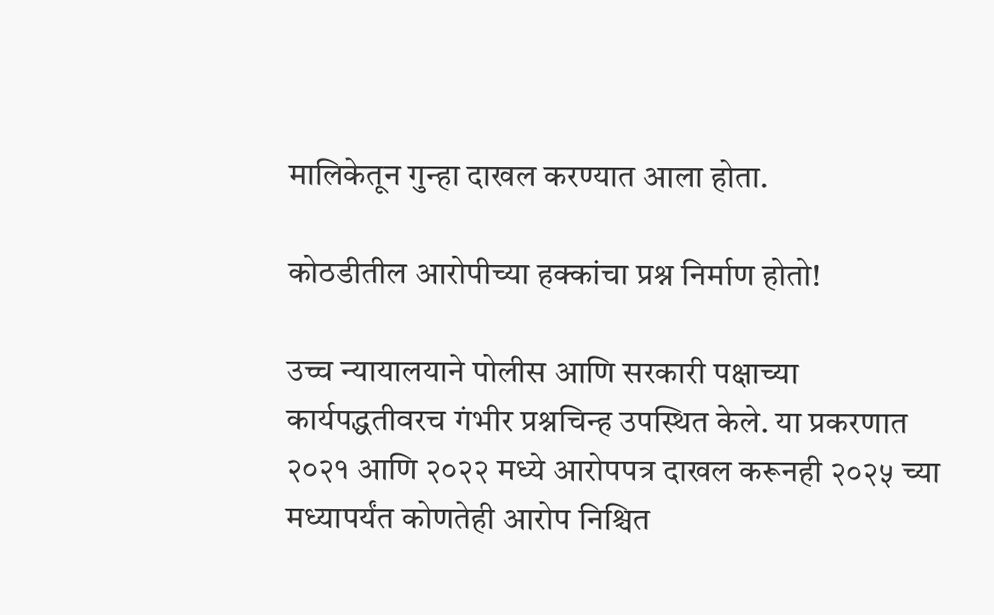मालिकेतून गुन्हा दाखल करण्यात आला होता.

कोठडीतील आरोपीच्या हक्कांचा प्रश्न निर्माण होतो!

उच्च न्यायालयाने पोलीस आणि सरकारी पक्षाच्या कार्यपद्धतीवरच गंभीर प्रश्नचिन्ह उपस्थित केले. या प्रकरणात २०२१ आणि २०२२ मध्ये आरोपपत्र दाखल करूनही २०२५ च्या मध्यापर्यंत कोणतेही आरोप निश्चित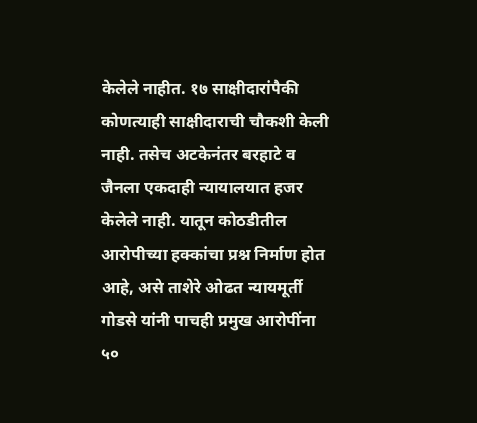केलेले नाहीत. १७ साक्षीदारांपैकी कोणत्याही साक्षीदाराची चौकशी केली नाही. तसेच अटकेनंतर बरहाटे व जैनला एकदाही न्यायालयात हजर केलेले नाही. यातून कोठडीतील आरोपीच्या हक्कांचा प्रश्न निर्माण होत आहे, असे ताशेरे ओढत न्यायमूर्ती गोडसे यांनी पाचही प्रमुख आरोपींना ५०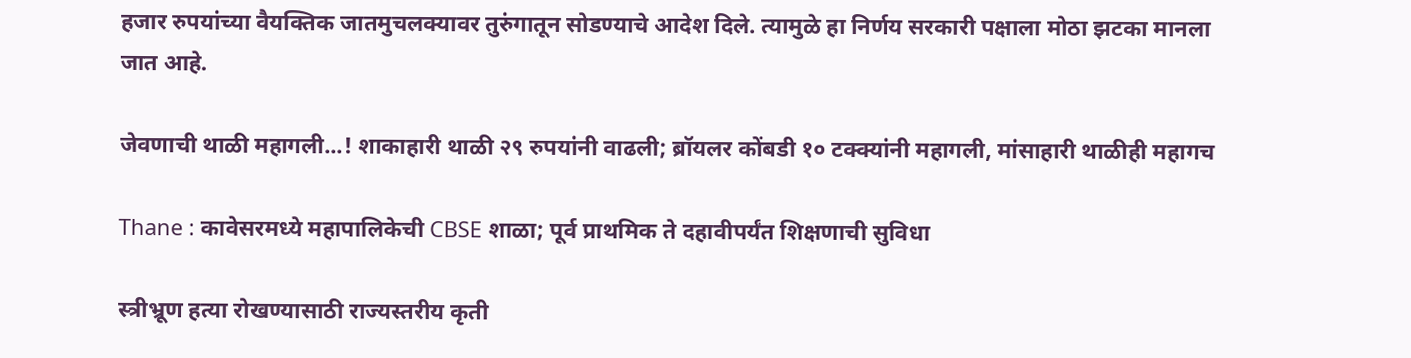हजार रुपयांच्या वैयक्तिक जातमुचलक्यावर तुरुंगातून सोडण्याचे आदेश दिले. त्यामुळे हा निर्णय सरकारी पक्षाला मोठा झटका मानला जात आहे.

जेवणाची थाळी महागली...! शाकाहारी थाळी २९ रुपयांनी वाढली; ब्रॉयलर कोंबडी १० टक्क्यांनी महागली, मांसाहारी थाळीही महागच

Thane : कावेसरमध्ये महापालिकेची CBSE शाळा; पूर्व प्राथमिक ते दहावीपर्यंत शिक्षणाची सुविधा

स्त्रीभ्रूण हत्या रोखण्यासाठी राज्यस्तरीय कृती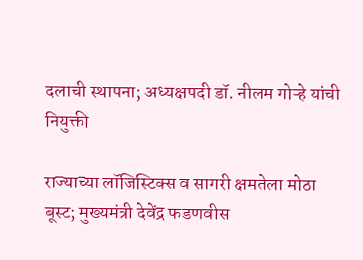दलाची स्थापना; अध्यक्षपदी डॉ. नीलम गोऱ्हे यांची नियुक्ती

राज्याच्या लॉजिस्टिक्स व सागरी क्षमतेला मोठा बूस्ट; मुख्यमंत्री देवेंद्र फडणवीस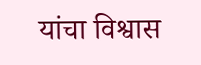यांचा विश्वास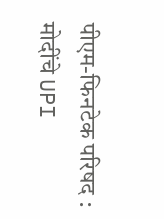पीएम-फिनटेक परिषद : मोदींचे UPI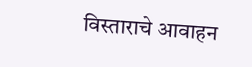विस्ताराचे आवाहन